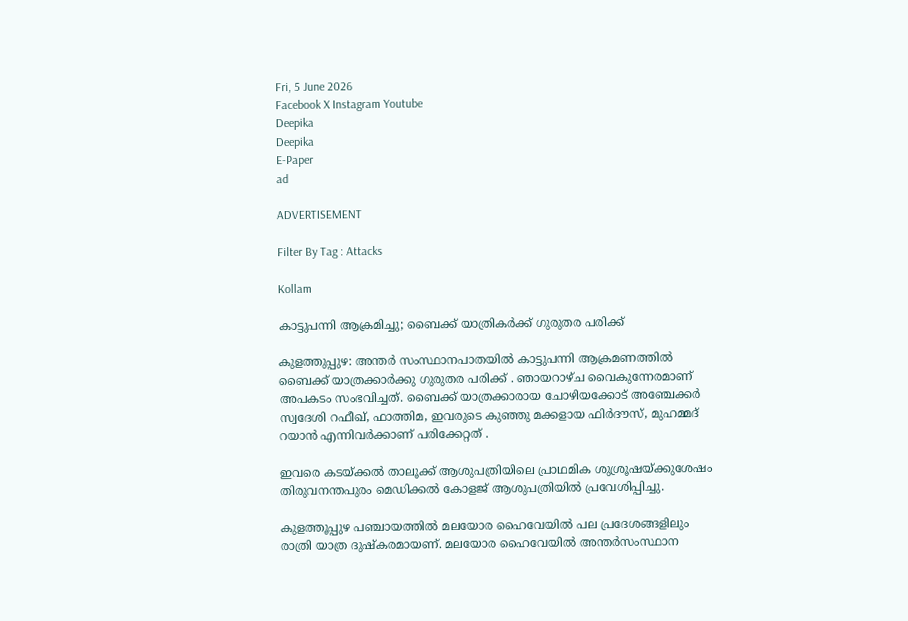Fri, 5 June 2026
Facebook X Instagram Youtube
Deepika
Deepika
E-Paper
ad

ADVERTISEMENT

Filter By Tag : Attacks

Kollam

കാട്ടുപന്നി ആക്രമിച്ചു; ബൈക്ക് യാത്രികർക്ക് ഗുരുതര പരിക്ക്

കുളത്തുപ്പുഴ: അന്തർ സംസ്ഥാനപാതയിൽ കാട്ടുപന്നി ആക്രമണത്തിൽ ബൈക്ക് യാത്രക്കാർക്കു ഗുരുതര പരിക്ക് . ഞായറാഴ്ച വൈകുന്നേരമാണ് അപകടം സംഭവിച്ചത്. ബൈക്ക് യാത്രക്കാരായ ചോഴിയക്കോട് അഞ്ചേക്കർ സ്വദേശി റഫീഖ്, ഫാത്തിമ, ഇവരുടെ കുഞ്ഞു മക്കളായ ഫിർദൗസ്, മുഹമ്മദ് റയാൻ എന്നിവർക്കാണ് പരിക്കേറ്റത് .

ഇവരെ കടയ്ക്കൽ താലൂക്ക് ആശുപത്രിയിലെ പ്രാഥമിക ശുശ്രൂഷയ്ക്കുശേഷം തിരുവനന്തപുരം മെഡിക്കൽ കോളജ് ആശുപത്രിയിൽ പ്രവേശിപ്പിച്ചു.

കുളത്തൂപ്പുഴ പഞ്ചായത്തിൽ മലയോര ഹൈവേയിൽ പല പ്രദേശങ്ങളിലും രാത്രി യാത്ര ദുഷ്കരമായണ്. മലയോര ഹൈവേയിൽ അന്തർസംസ്ഥാന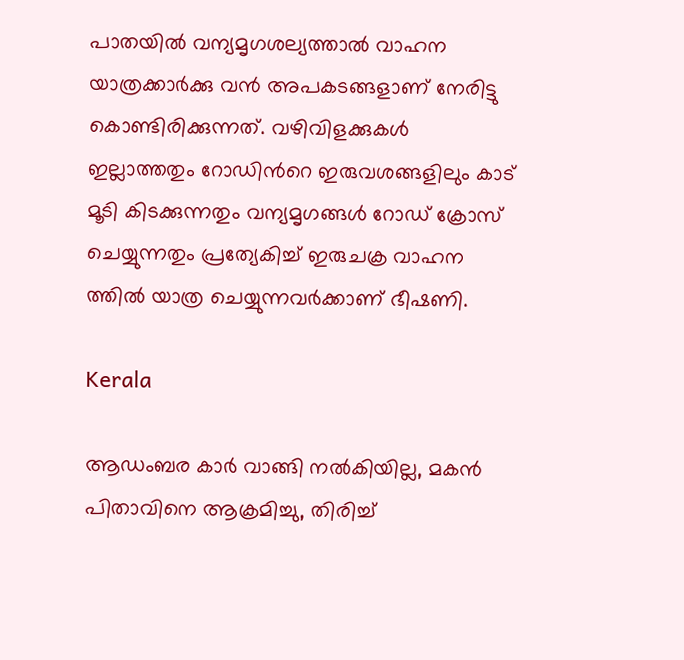പാതയിൽ വന്യമൃഗശല്യത്താൽ വാഹന യാത്രക്കാർക്കു വൻ അപകടങ്ങളാണ് നേരിട്ടു കൊണ്ടിരിക്കുന്നത്. വഴിവിളക്കുകൾ ഇല്ലാത്തതും റോഡിന്‍റെ ഇരുവശങ്ങളിലും കാട് മൂടി കിടക്കുന്നതും വന്യമൃഗങ്ങൾ റോഡ് ക്രോസ് ചെയ്യുന്നതും പ്രത്യേകിച്ച് ഇരുചക്ര വാഹന ത്തിൽ യാത്ര ചെയ്യുന്നവർക്കാണ് ഭീഷണി.

Kerala

ആഡംബര കാര്‍ വാങ്ങി നൽകിയില്ല, മകൻ പിതാവിനെ ആക്രമിച്ചു, തിരിച്ച്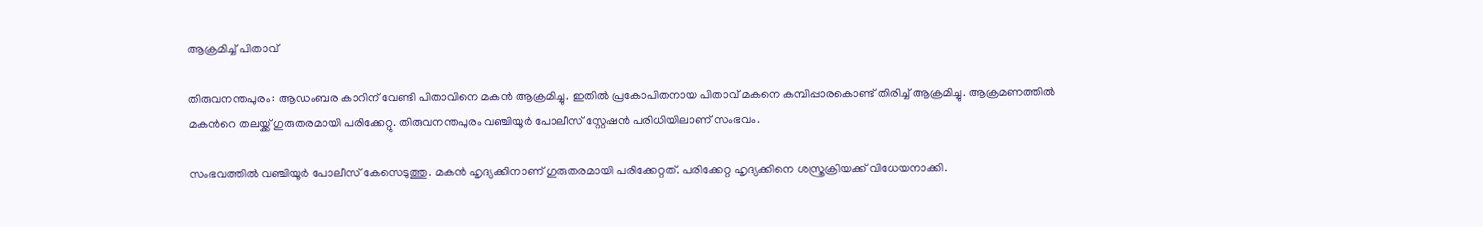ആക്രമിച്ച് പിതാവ്

തിരുവനന്തപുരം: ആഡംബര കാറിന് വേണ്ടി പിതാവിനെ മകൻ ആക്രമിച്ചു. ഇതിൽ പ്രകോപിതനായ പിതാവ് മകനെ കമ്പിപ്പാരകൊണ്ട് തിരിച്ച് ആക്രമിച്ചു. ആക്രമണത്തിൽ മകന്‍റെ തലയ്ക്ക് ഗുരുതരമായി പരിക്കേറ്റു. തിരുവനന്തപുരം വഞ്ചിയൂര്‍ പോലീസ് സ്റ്റേഷൻ പരിധിയിലാണ് സംഭവം.

സംഭവത്തിൽ വഞ്ചിയൂര്‍ പോലീസ് കേസെടുത്തു. മകൻ ഹൃദ്യക്കിനാണ് ഗുരുതരമായി പരിക്കേറ്റത്. പരിക്കേറ്റ ഹൃദ്യക്കിനെ ശസ്ത്രക്രിയക്ക് വിധേയനാക്കി.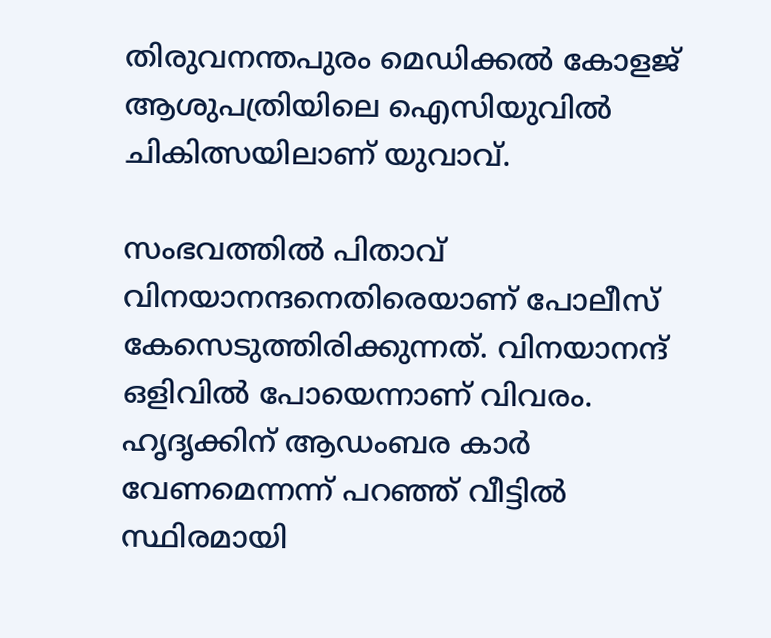തിരുവനന്തപുരം മെഡിക്കൽ കോളജ് ആശുപത്രിയിലെ ഐസിയുവിൽ ചികിത്സയിലാണ് യുവാവ്.

സംഭവത്തിൽ പിതാവ് വിനയാനന്ദനെതിരെയാണ് പോലീസ് കേസെടുത്തിരിക്കുന്നത്. വിനയാനന്ദ് ഒളിവിൽ പോയെന്നാണ് വിവരം. ഹൃദൃക്കിന് ആഡംബര കാര്‍ വേണമെന്നന്ന് പറഞ്ഞ് വീട്ടിൽ സ്ഥിരമായി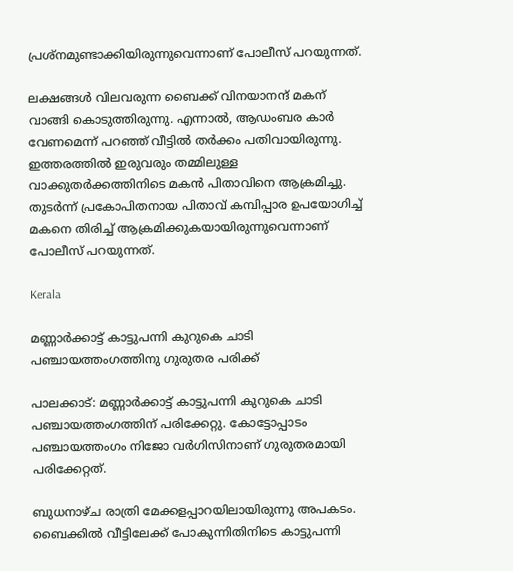പ്രശ്നമുണ്ടാക്കിയിരുന്നുവെന്നാണ് പോലീസ് പറയുന്നത്.

ലക്ഷങ്ങള്‍ വിലവരുന്ന ബൈക്ക് വിനയാനന്ദ് മകന് വാങ്ങി കൊടുത്തിരുന്നു. എന്നാൽ, ആഡംബര കാര്‍ വേണമെന്ന് പറഞ്ഞ് വീട്ടിൽ തര്‍ക്കം പതിവായിരുന്നു. ഇത്തരത്തിൽ ഇരുവരും തമ്മിലുള്ള വാക്കുതര്‍ക്കത്തിനിടെ മകൻ പിതാവിനെ ആക്രമിച്ചു. തുടര്‍ന്ന് പ്രകോപിതനായ പിതാവ് കമ്പിപ്പാര ഉപയോഗിച്ച് മകനെ തിരിച്ച് ആക്രമിക്കുകയായിരുന്നുവെന്നാണ് പോലീസ് പറയുന്നത്.

Kerala

മണ്ണാർക്കാട്ട് കാട്ടുപന്നി കുറുകെ ചാടി പഞ്ചായത്തംഗത്തിനു ഗുരുതര പരിക്ക്

പാലക്കാട്: മണ്ണാർക്കാട്ട് കാട്ടുപന്നി കുറുകെ ചാടി പഞ്ചായത്തംഗത്തിന് പരിക്കേറ്റു. കോട്ടോപ്പാടം പഞ്ചായത്തംഗം നിജോ വർഗിസിനാണ് ഗുരുതരമായി പരിക്കേറ്റത്.

ബുധനാഴ്ച രാത്രി മേക്കളപ്പാറയിലായിരുന്നു അപകടം. ബൈക്കിൽ വീട്ടിലേക്ക് പോകുന്നിതിനിടെ കാട്ടുപന്നി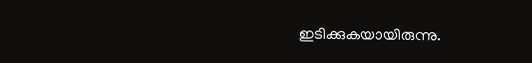ഇടിക്കുകയായിരുന്നു.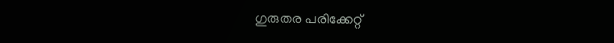ഗുരുതര പരിക്കേറ്റ്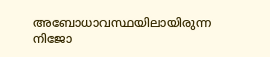അബോധാവസ്ഥയിലായിരുന്ന നിജോ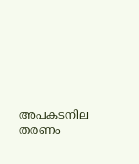അപകടനില തരണം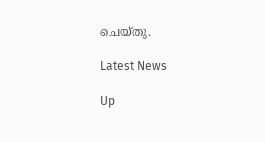ചെയ്തു.

Latest News

Up